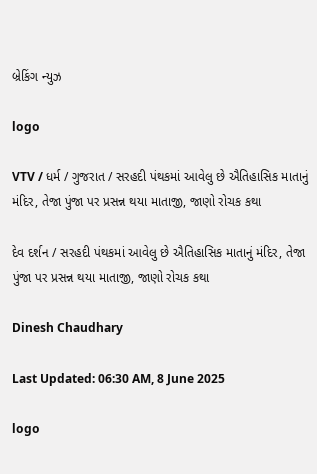બ્રેકિંગ ન્યુઝ

logo

VTV / ધર્મ / ગુજરાત / સરહદી પંથકમાં આવેલુ છે ઐતિહાસિક માતાનું મંદિર, તેજા પુંજા પર પ્રસન્ન થયા માતાજી, જાણો રોચક કથા

દેવ દર્શન / સરહદી પંથકમાં આવેલુ છે ઐતિહાસિક માતાનું મંદિર, તેજા પુંજા પર પ્રસન્ન થયા માતાજી, જાણો રોચક કથા

Dinesh Chaudhary

Last Updated: 06:30 AM, 8 June 2025

logo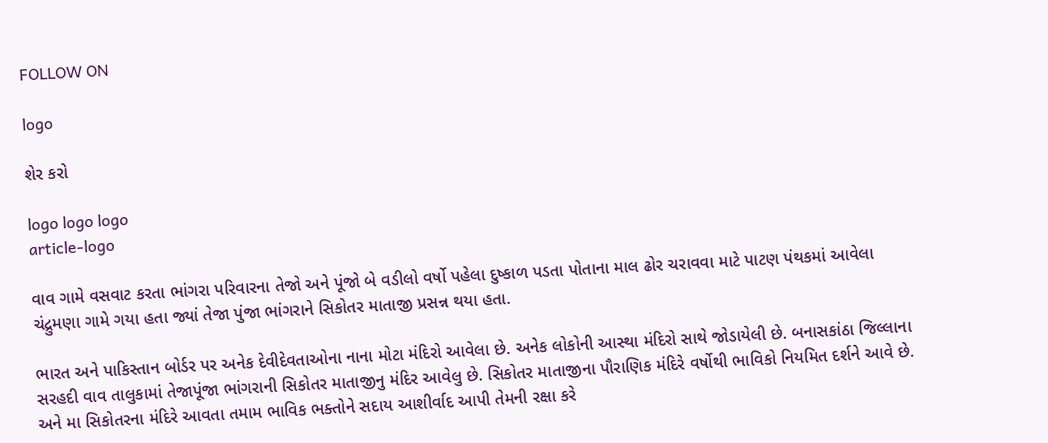FOLLOW ON

logo

શેર કરો

logo logo logo
article-logo

વાવ ગામે વસવાટ કરતા ભાંગરા પરિવારના તેજો અને પૂંજો બે વડીલો વર્ષો પહેલા દુષ્કાળ પડતા પોતાના માલ ઢોર ચરાવવા માટે પાટણ પંથકમાં આવેલા ચંદ્રુમણા ગામે ગયા હતા જ્યાં તેજા પુંજા ભાંગરાને સિકોતર માતાજી પ્રસન્ન થયા હતા.

ભારત અને પાકિસ્તાન બોર્ડર પર અનેક દેવીદેવતાઓના નાના મોટા મંદિરો આવેલા છે. અનેક લોકોની આસ્થા મંદિરો સાથે જોડાયેલી છે. બનાસકાંઠા જિલ્લાના સરહદી વાવ તાલુકામાં તેજાપૂંજા ભાંગરાની સિકોતર માતાજીનુ મંદિર આવેલુ છે. સિકોતર માતાજીના પૌરાણિક મંદિરે વર્ષોથી ભાવિકો નિયમિત દર્શને આવે છે. અને મા સિકોતરના મંદિરે આવતા તમામ ભાવિક ભક્તોને સદાય આશીર્વાદ આપી તેમની રક્ષા કરે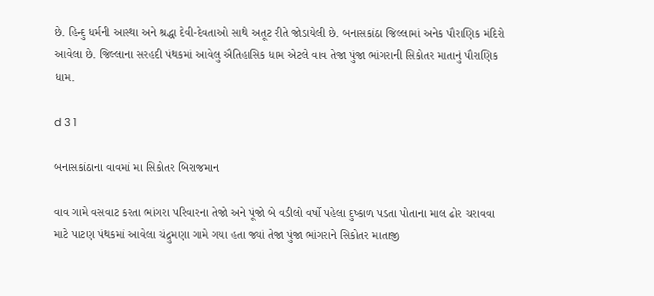છે. હિન્દુ ધર્મની આસ્થા અને શ્રદ્ધા દેવી-દેવતાઓ સાથે અતૂટ રીતે જોડાયેલી છે. બનાસકાંઠા જિલ્લામાં અનેક પૌરાણિક મંદિરો આવેલા છે. જિલ્લાના સરહદી પંથકમાં આવેલુ ઐતિહાસિક ધામ એટલે વાવ તેજા પુંજા ભાંગરાની સિકોતર માતાનું પૌરાણિક ધામ.

d 3 1

બનાસકાંઠાના વાવમાં મા સિકોતર બિરાજમાન

વાવ ગામે વસવાટ કરતા ભાંગરા પરિવારના તેજો અને પૂંજો બે વડીલો વર્ષો પહેલા દુષ્કાળ પડતા પોતાના માલ ઢોર ચરાવવા માટે પાટણ પંથકમાં આવેલા ચંદ્રુમણા ગામે ગયા હતા જ્યાં તેજા પુંજા ભાંગરાને સિકોતર માતાજી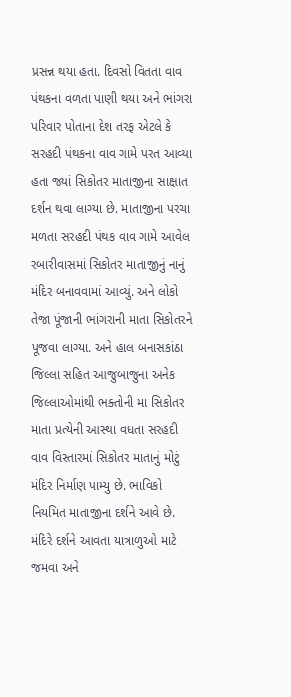પ્રસન્ન થયા હતા. દિવસો વિતતા વાવ પંથકના વળતા પાણી થયા અને ભાંગરા પરિવાર પોતાના દેશ તરફ એટલે કે સરહદી પંથકના વાવ ગામે પરત આવ્યા હતા જ્યાં સિકોતર માતાજીના સાક્ષાત દર્શન થવા લાગ્યા છે. માતાજીના પરચા મળતા સરહદી પંથક વાવ ગામે આવેલ રબારીવાસમાં સિકોતર માતાજીનું નાનું મંદિર બનાવવામાં આવ્યું. અને લોકો તેજા પૂંજાની ભાંગરાની માતા સિકોતરને પૂજવા લાગ્યા. અને હાલ બનાસકાંઠા જિલ્લા સહિત આજુબાજુના અનેક જિલ્લાઓમાંથી ભક્તોની મા સિકોતર માતા પ્રત્યેની આસ્થા વધતા સરહદી વાવ વિસ્તારમાં સિકોતર માતાનું મોટું મંદિર નિર્માણ પામ્યુ છે. ભાવિકો નિયમિત માતાજીના દર્શને આવે છે. મંદિરે દર્શને આવતા યાત્રાળુઓ માટે જમવા અને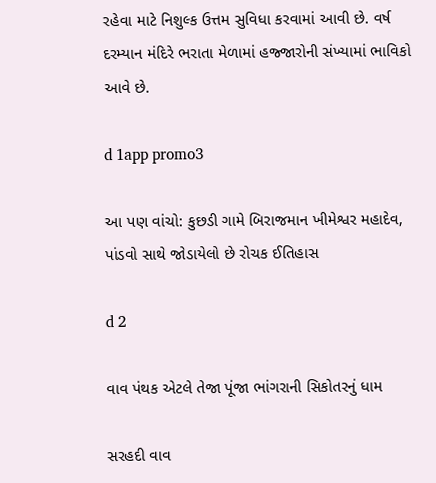રહેવા માટે નિશુલ્ક ઉત્તમ સુવિધા કરવામાં આવી છે. વર્ષ દરમ્યાન મંદિરે ભરાતા મેળામાં હજ્જારોની સંખ્યામાં ભાવિકો આવે છે.

d 1app promo3

આ પણ વાંચો: કુછડી ગામે બિરાજમાન ખીમેશ્વર મહાદેવ, પાંડવો સાથે જોડાયેલો છે રોચક ઈતિહાસ

d 2

વાવ પંથક એટલે તેજા પૂંજા ભાંગરાની સિકોતરનું ધામ

સરહદી વાવ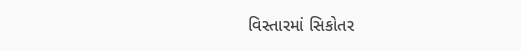વિસ્તારમાં સિકોતર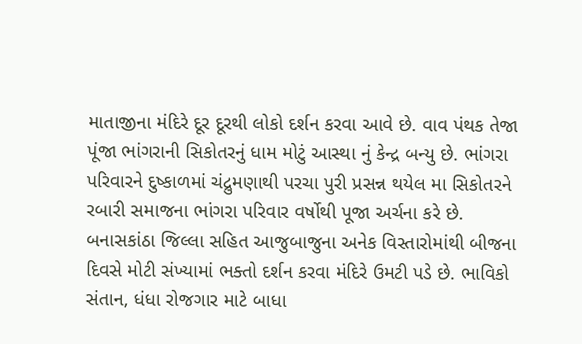માતાજીના મંદિરે દૂર દૂરથી લોકો દર્શન કરવા આવે છે. વાવ પંથક તેજા પૂંજા ભાંગરાની સિકોતરનું ધામ મોટું આસ્થા નું કેન્દ્ર બન્યુ છે. ભાંગરા પરિવારને દુષ્કાળમાં ચંદ્રુમણાથી પરચા પુરી પ્રસન્ન થયેલ મા સિકોતરને રબારી સમાજના ભાંગરા પરિવાર વર્ષોથી પૂજા અર્ચના કરે છે. બનાસકાંઠા જિલ્લા સહિત આજુબાજુના અનેક વિસ્તારોમાંથી બીજના દિવસે મોટી સંખ્યામાં ભક્તો દર્શન કરવા મંદિરે ઉમટી પડે છે. ભાવિકો સંતાન, ધંધા રોજગાર માટે બાધા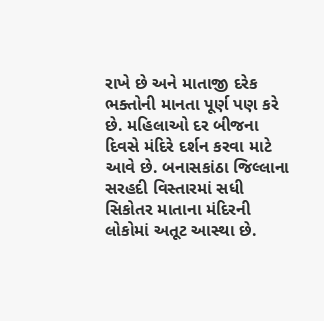રાખે છે અને માતાજી દરેક ભક્તોની માનતા પૂર્ણ પણ કરે છે. મહિલાઓ દર બીજના દિવસે મંદિરે દર્શન કરવા માટે આવે છે. બનાસકાંઠા જિલ્લાના સરહદી વિસ્તારમાં સધી સિકોતર માતાના મંદિરની લોકોમાં અતૂટ આસ્થા છે.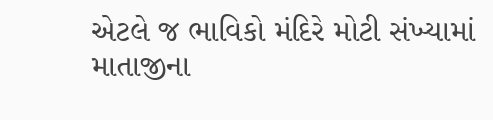એટલે જ ભાવિકો મંદિરે મોટી સંખ્યામાં માતાજીના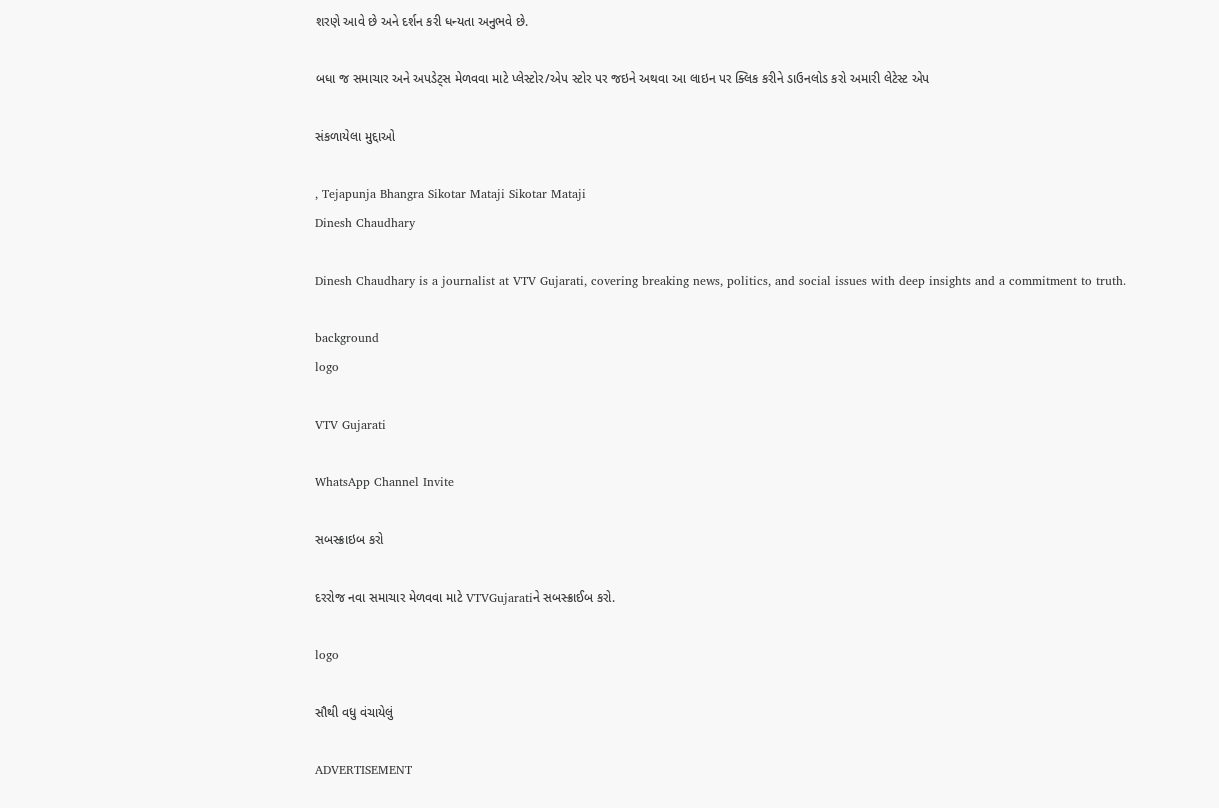શરણે આવે છે અને દર્શન કરી ધન્યતા અનુભવે છે.

બધા જ સમાચાર અને અપડેટ્સ મેળવવા માટે પ્લેસ્ટોર/એપ સ્ટોર પર જઇને અથવા આ લાઇન પર ક્લિક કરીને ડાઉનલોડ કરો અમારી લેટેસ્ટ એપ

સંકળાયેલા મુદ્દાઓ

, Tejapunja Bhangra Sikotar Mataji Sikotar Mataji
Dinesh Chaudhary

Dinesh Chaudhary is a journalist at VTV Gujarati, covering breaking news, politics, and social issues with deep insights and a commitment to truth.

background
logo

VTV Gujarati

WhatsApp Channel Invite

સબસ્ક્રાઇબ કરો

દરરોજ નવા સમાચાર મેળવવા માટે VTVGujaratiને સબસ્ક્રાઈબ કરો.

logo

સૌથી વધુ વંચાયેલું

ADVERTISEMENT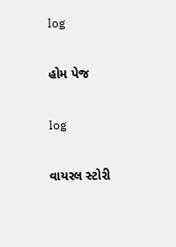log

હોમ પેજ

log

વાયરલ સ્ટોરી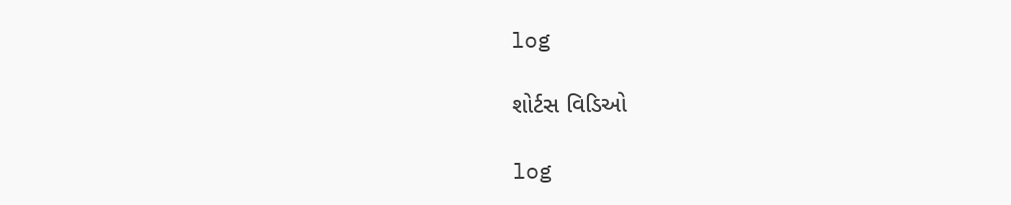log

શોર્ટસ વિડિઓ

log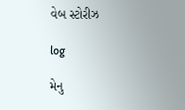વેબ સ્ટોરીઝ

log

મેનુ